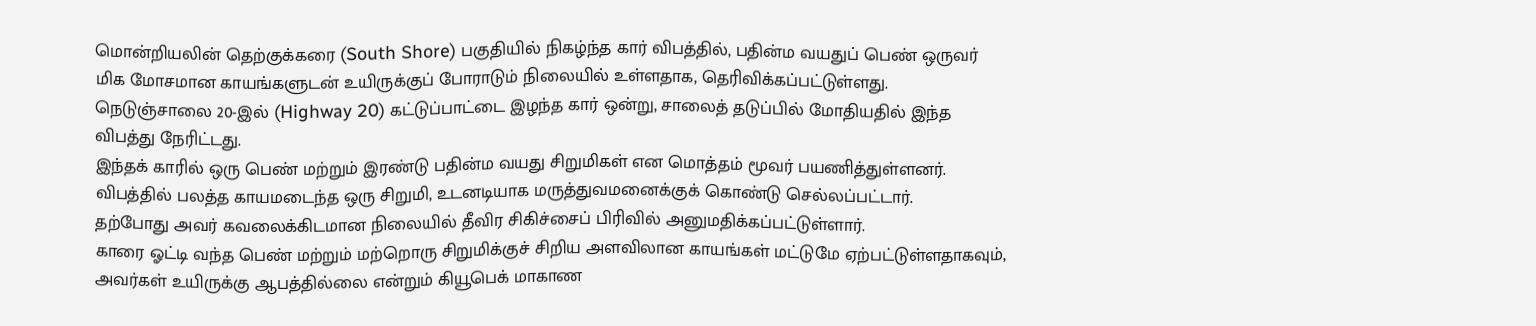மொன்றியலின் தெற்குக்கரை (South Shore) பகுதியில் நிகழ்ந்த கார் விபத்தில், பதின்ம வயதுப் பெண் ஒருவர் மிக மோசமான காயங்களுடன் உயிருக்குப் போராடும் நிலையில் உள்ளதாக, தெரிவிக்கப்பட்டுள்ளது.
நெடுஞ்சாலை 20-இல் (Highway 20) கட்டுப்பாட்டை இழந்த கார் ஒன்று, சாலைத் தடுப்பில் மோதியதில் இந்த விபத்து நேரிட்டது.
இந்தக் காரில் ஒரு பெண் மற்றும் இரண்டு பதின்ம வயது சிறுமிகள் என மொத்தம் மூவர் பயணித்துள்ளனர்.
விபத்தில் பலத்த காயமடைந்த ஒரு சிறுமி, உடனடியாக மருத்துவமனைக்குக் கொண்டு செல்லப்பட்டார்.
தற்போது அவர் கவலைக்கிடமான நிலையில் தீவிர சிகிச்சைப் பிரிவில் அனுமதிக்கப்பட்டுள்ளார்.
காரை ஓட்டி வந்த பெண் மற்றும் மற்றொரு சிறுமிக்குச் சிறிய அளவிலான காயங்கள் மட்டுமே ஏற்பட்டுள்ளதாகவும், அவர்கள் உயிருக்கு ஆபத்தில்லை என்றும் கியூபெக் மாகாண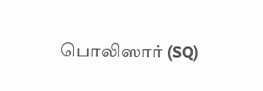பொலிஸார் (SQ)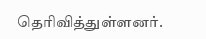தெரிவித்துள்ளனர்.